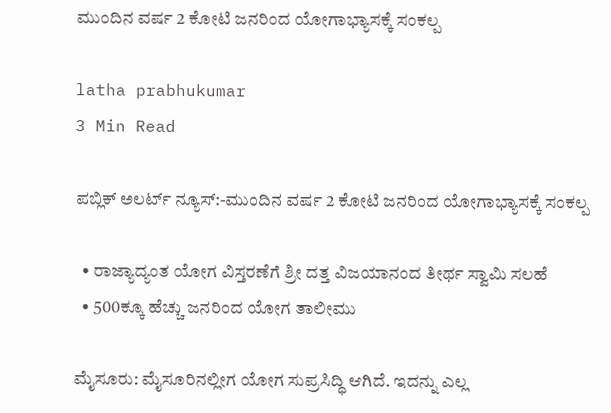ಮುಂದಿನ ವರ್ಷ 2 ಕೋಟಿ ಜನರಿಂದ ಯೋಗಾಭ್ಯಾಸಕ್ಕೆ ಸಂಕಲ್ಪ

latha prabhukumar
3 Min Read

ಪಬ್ಲಿಕ್ ಅಲರ್ಟ್ ನ್ಯೂಸ್:-ಮುಂದಿನ ವರ್ಷ 2 ಕೋಟಿ ಜನರಿಂದ ಯೋಗಾಭ್ಯಾಸಕ್ಕೆ ಸಂಕಲ್ಪ

  • ರಾಜ್ಯಾದ್ಯಂತ ಯೋಗ ವಿಸ್ತರಣೆಗೆ ಶ್ರೀ ದತ್ತ ವಿಜಯಾನಂದ ತೀರ್ಥ ಸ್ವಾಮಿ ಸಲಹೆ
  • 500ಕ್ಕೂ ಹೆಚ್ಚು ಜನರಿಂದ ಯೋಗ ತಾಲೀಮು

ಮೈಸೂರು: ಮೈಸೂರಿನಲ್ಲೀಗ ಯೋಗ ಸುಪ್ರಸಿದ್ಧಿ ಆಗಿದೆ. ಇದನ್ನು ಎಲ್ಲ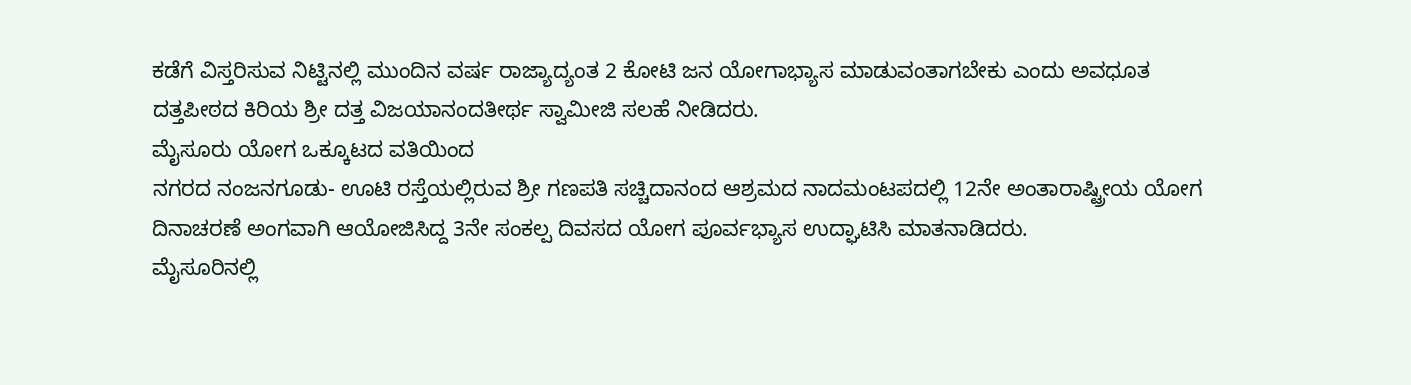ಕಡೆಗೆ ವಿಸ್ತರಿಸುವ ನಿಟ್ಟಿನಲ್ಲಿ ಮುಂದಿನ ವರ್ಷ ರಾಜ್ಯಾದ್ಯಂತ 2 ಕೋಟಿ ಜನ ಯೋಗಾಭ್ಯಾಸ ಮಾಡುವಂತಾಗಬೇಕು ಎಂದು ಅವಧೂತ ದತ್ತಪೀಠದ ಕಿರಿಯ ಶ್ರೀ ದತ್ತ ವಿಜಯಾನಂದತೀರ್ಥ ಸ್ವಾಮೀಜಿ ಸಲಹೆ ನೀಡಿದರು.
ಮೈಸೂರು ಯೋಗ ಒಕ್ಕೂಟದ ವತಿಯಿಂದ
ನಗರದ ನಂಜನಗೂಡು- ಊಟಿ ರಸ್ತೆಯಲ್ಲಿರುವ ಶ್ರೀ ಗಣಪತಿ ಸಚ್ಚಿದಾನಂದ ಆಶ್ರಮದ ನಾದಮಂಟಪದಲ್ಲಿ 12ನೇ ಅಂತಾರಾಷ್ಟ್ರೀಯ ಯೋಗ ದಿನಾಚರಣೆ ಅಂಗವಾಗಿ ಆಯೋಜಿಸಿದ್ದ 3ನೇ ಸಂಕಲ್ಪ ದಿವಸದ ಯೋಗ ಪೂರ್ವಭ್ಯಾಸ ಉದ್ಘಾಟಿಸಿ ಮಾತನಾಡಿದರು.
ಮೈಸೂರಿನಲ್ಲಿ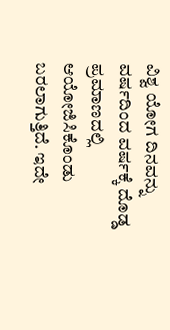ವಿಶ್ವ ಯೋಗ ದಿನವನ್ನು ವರ್ಷದಿಂದ ವರ್ಷಕ್ಕೆ ದೊಡ್ಡ ಪ್ರಮಾಣದಲ್ಲಿ ಆಯೋಜಿಸಿಕೊಂಡು ಬರಲಾಗುತ್ತಿದೆ. ಇದೇ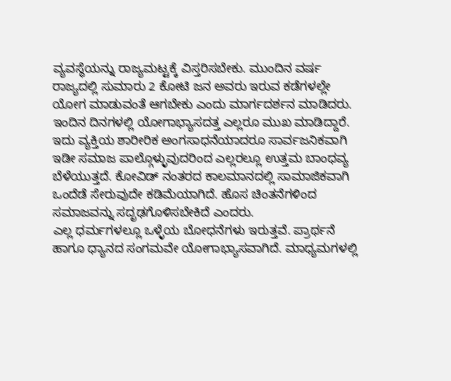ವ್ಯವಸ್ಥೆಯನ್ನು ರಾಜ್ಯಮಟ್ಟಕ್ಕೆ ವಿಸ್ತರಿಸಬೇಕು. ಮುಂದಿನ ವರ್ಷ ರಾಜ್ಯದಲ್ಲಿ ಸುಮಾರು 2 ಕೋಟಿ ಜನ ಅವರು ಇರುವ ಕಡೆಗಳಲ್ಲೇ ಯೋಗ ಮಾಡುವಂತೆ ಆಗಬೇಕು ಎಂದು ಮಾರ್ಗದರ್ಶನ ಮಾಡಿದರು.
ಇಂದಿನ ದಿನಗಳಲ್ಲಿ ಯೋಗಾಭ್ಯಾಸದತ್ತ ಎಲ್ಲರೂ ಮುಖ ಮಾಡಿದ್ದಾರೆ. ಇದು ವ್ಯಕ್ತಿಯ ಶಾರೀರಿಕ ಅಂಗಸಾಧನೆಯಾದರೂ ಸಾರ್ವಜನಿಕವಾಗಿ ಇಡೀ ಸಮಾಜ ಪಾಲ್ಗೊಳ್ಳುವುದರಿಂದ ಎಲ್ಲರಲ್ಲೂ ಉತ್ತಮ ಬಾಂಧವ್ಯ ಬೆಳೆಯುತ್ತದೆ. ಕೋವಿಡ್ ನಂತರದ ಕಾಲಮಾನದಲ್ಲಿ ಸಾಮಾಜಿಕವಾಗಿ ಒಂದೆಡೆ ಸೇರುವುದೇ ಕಡಿಮೆಯಾಗಿದೆ. ಹೊಸ ಚಿಂತನೆಗಳಿಂದ ಸಮಾಜವನ್ನು ಸದೃಢಗೊಳಿಸಬೇಕಿದೆ ಎಂದರು.
ಎಲ್ಲ ಧರ್ಮಗಳಲ್ಲೂ ಒಳ್ಳೆಯ ಬೋಧನೆಗಳು ಇರುತ್ತವೆ. ಪ್ರಾರ್ಥನೆ ಹಾಗೂ ಧ್ಯಾನದ ಸಂಗಮವೇ ಯೋಗಾಭ್ಯಾಸವಾಗಿದೆ. ಮಾಧ್ಯಮಗಳಲ್ಲಿ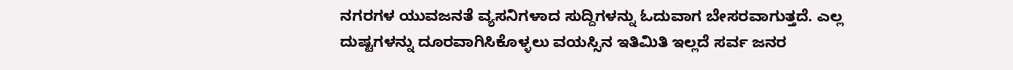ನಗರಗಳ ಯುವಜನತೆ ವ್ಯಸನಿಗಳಾದ ಸುದ್ದಿಗಳನ್ನು ಓದುವಾಗ ಬೇಸರವಾಗುತ್ತದೆ. ಎಲ್ಲ ದುಷ್ಟಗಳನ್ನು ದೂರವಾಗಿಸಿಕೊಳ್ಳಲು ವಯಸ್ಸಿನ ಇತಿಮಿತಿ ಇಲ್ಲದೆ ಸರ್ವ ಜನರ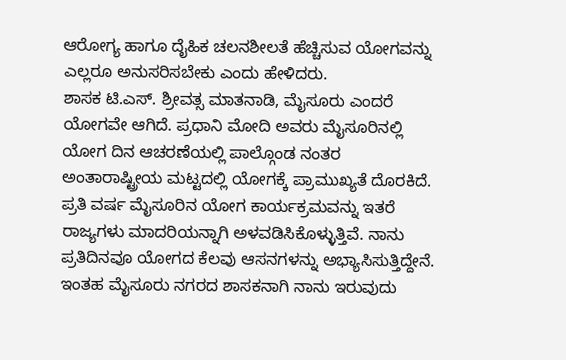ಆರೋಗ್ಯ ಹಾಗೂ ದೈಹಿಕ ಚಲನಶೀಲತೆ ಹೆಚ್ಚಿಸುವ ಯೋಗವನ್ನು ಎಲ್ಲರೂ ಅನುಸರಿಸಬೇಕು ಎಂದು ಹೇಳಿದರು.
ಶಾಸಕ ಟಿ.ಎಸ್. ಶ್ರೀವತ್ಸ ಮಾತನಾಡಿ, ಮೈಸೂರು ಎಂದರೆ ಯೋಗವೇ ಆಗಿದೆ. ಪ್ರಧಾನಿ ಮೋದಿ ಅವರು ಮೈಸೂರಿನಲ್ಲಿ ಯೋಗ ದಿನ ಆಚರಣೆಯಲ್ಲಿ ಪಾಲ್ಗೊಂಡ ನಂತರ ಅಂತಾರಾಷ್ಟ್ರೀಯ ಮಟ್ಟದಲ್ಲಿ ಯೋಗಕ್ಕೆ ಪ್ರಾಮುಖ್ಯತೆ ದೊರಕಿದೆ. ಪ್ರತಿ ವರ್ಷ ಮೈಸೂರಿನ ಯೋಗ ಕಾರ್ಯಕ್ರಮವನ್ನು ಇತರೆ ರಾಜ್ಯಗಳು ಮಾದರಿಯನ್ನಾಗಿ ಅಳವಡಿಸಿಕೊಳ್ಳುತ್ತಿವೆ. ನಾನು ಪ್ರತಿದಿನವೂ ಯೋಗದ ಕೆಲವು ಆಸನಗಳನ್ನು ಅಭ್ಯಾಸಿಸುತ್ತಿದ್ದೇನೆ. ಇಂತಹ ಮೈಸೂರು ನಗರದ ಶಾಸಕನಾಗಿ ನಾನು ಇರುವುದು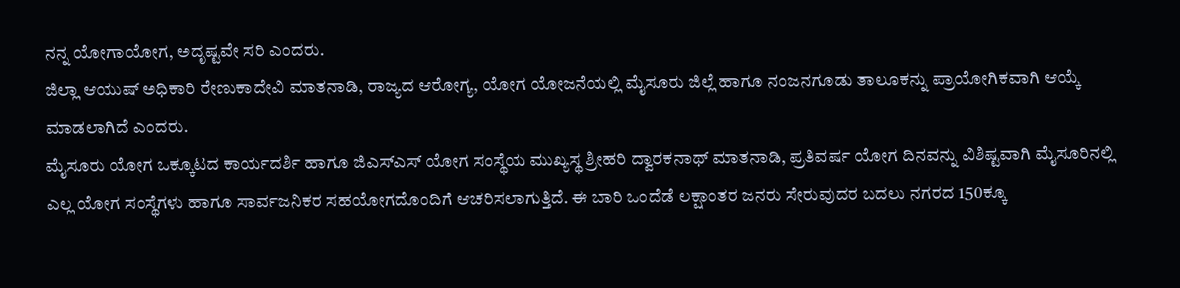ನನ್ನ ಯೋಗಾಯೋಗ, ಅದೃಷ್ಟವೇ ಸರಿ ಎಂದರು.
ಜಿಲ್ಲಾ ಆಯುಷ್ ಅಧಿಕಾರಿ ರೇಣುಕಾದೇವಿ ಮಾತನಾಡಿ, ರಾಜ್ಯದ ಆರೋಗ್ಯ, ಯೋಗ ಯೋಜನೆಯಲ್ಲಿ ಮೈಸೂರು ಜಿಲ್ಲೆ ಹಾಗೂ ನಂಜನಗೂಡು ತಾಲೂಕನ್ನು ಪ್ರಾಯೋಗಿಕವಾಗಿ ಆಯ್ಕೆ ಮಾಡಲಾಗಿದೆ ಎಂದರು.
ಮೈಸೂರು ಯೋಗ ಒಕ್ಕೂಟದ ಕಾರ್ಯದರ್ಶಿ ಹಾಗೂ ಜಿಎಸ್ಎಸ್ ಯೋಗ ಸಂಸ್ಥೆಯ ಮುಖ್ಯಸ್ಥ ಶ್ರೀಹರಿ ದ್ವಾರಕನಾಥ್ ಮಾತನಾಡಿ, ಪ್ರತಿವರ್ಷ ಯೋಗ ದಿನವನ್ನು ವಿಶಿಷ್ಟವಾಗಿ ಮೈಸೂರಿನಲ್ಲಿ ಎಲ್ಲ ಯೋಗ ಸಂಸ್ಥೆಗಳು ಹಾಗೂ ಸಾರ್ವಜನಿಕರ ಸಹಯೋಗದೊಂದಿಗೆ ಆಚರಿಸಲಾಗುತ್ತಿದೆ. ಈ ಬಾರಿ ಒಂದೆಡೆ ಲಕ್ಷಾಂತರ ಜನರು ಸೇರುವುದರ ಬದಲು ನಗರದ 150ಕ್ಕೂ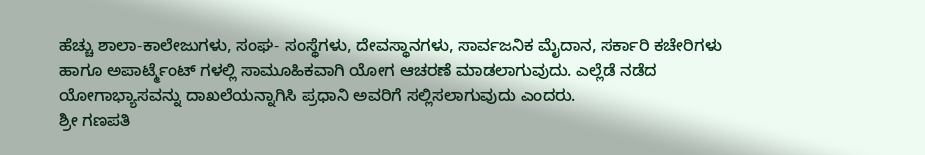ಹೆಚ್ಚು ಶಾಲಾ-ಕಾಲೇಜುಗಳು, ಸಂಘ- ಸಂಸ್ಥೆಗಳು, ದೇವಸ್ಥಾನಗಳು, ಸಾರ್ವಜನಿಕ ಮೈದಾನ, ಸರ್ಕಾರಿ ಕಚೇರಿಗಳು ಹಾಗೂ ಅಪಾರ್ಟ್ಮೆಂಟ್ ಗಳಲ್ಲಿ ಸಾಮೂಹಿಕವಾಗಿ ಯೋಗ ಆಚರಣೆ ಮಾಡಲಾಗುವುದು. ಎಲ್ಲೆಡೆ ನಡೆದ ಯೋಗಾಭ್ಯಾಸವನ್ನು ದಾಖಲೆಯನ್ನಾಗಿಸಿ ಪ್ರಧಾನಿ ಅವರಿಗೆ ಸಲ್ಲಿಸಲಾಗುವುದು ಎಂದರು.
ಶ್ರೀ ಗಣಪತಿ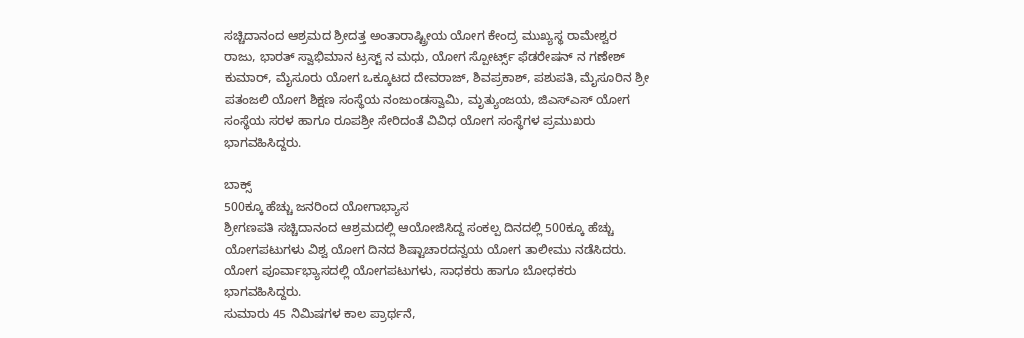ಸಚ್ಚಿದಾನಂದ ಆಶ್ರಮದ ಶ್ರೀದತ್ತ ಅಂತಾರಾಷ್ಟ್ರೀಯ ಯೋಗ ಕೇಂದ್ರ ಮುಖ್ಯಸ್ಥ ರಾಮೇಶ್ವರ ರಾಜು, ಭಾರತ್ ಸ್ವಾಭಿಮಾನ ಟ್ರಸ್ಟ್ ನ ಮಧು, ಯೋಗ ಸ್ಪೋರ್ಟ್ಸ್ ಫೆಡರೇಷನ್ ನ ಗಣೇಶ್ ಕುಮಾರ್, ಮೈಸೂರು ಯೋಗ ಒಕ್ಕೂಟದ ದೇವರಾಜ್, ಶಿವಪ್ರಕಾಶ್, ಪಶುಪತಿ, ಮೈಸೂರಿನ ಶ್ರೀ ಪತಂಜಲಿ ಯೋಗ ಶಿಕ್ಷಣ ಸಂಸ್ಥೆಯ ನಂಜುಂಡಸ್ವಾಮಿ, ಮೃತ್ಯುಂಜಯ, ಜಿಎಸ್ಎಸ್ ಯೋಗ ಸಂಸ್ಥೆಯ ಸರಳ ಹಾಗೂ ರೂಪಶ್ರೀ ಸೇರಿದಂತೆ ವಿವಿಧ ಯೋಗ ಸಂಸ್ಥೆಗಳ ಪ್ರಮುಖರು ಭಾಗವಹಿಸಿದ್ದರು.

ಬಾಕ್ಸ್
500ಕ್ಕೂ ಹೆಚ್ಚು ಜನರಿಂದ ಯೋಗಾಭ್ಯಾಸ
ಶ್ರೀಗಣಪತಿ ಸಚ್ಚಿದಾನಂದ ಆಶ್ರಮದಲ್ಲಿ ಆಯೋಜಿಸಿದ್ದ ಸಂಕಲ್ಪ ದಿನದಲ್ಲಿ 500ಕ್ಕೂ ಹೆಚ್ಚು ಯೋಗಪಟುಗಳು ವಿಶ್ವ ಯೋಗ ದಿನದ ಶಿಷ್ಟಾಚಾರದನ್ವಯ ಯೋಗ ತಾಲೀಮು ನಡೆಸಿದರು.
ಯೋಗ ಪೂರ್ವಾಭ್ಯಾಸದಲ್ಲಿ ಯೋಗಪಟುಗಳು, ಸಾಧಕರು ಹಾಗೂ ಬೋಧಕರು ಭಾಗವಹಿಸಿದ್ದರು.
ಸುಮಾರು 45 ನಿಮಿಷಗಳ ಕಾಲ ಪ್ರಾರ್ಥನೆ,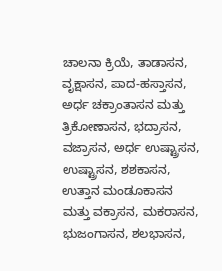ಚಾಲನಾ ಕ್ರಿಯೆ, ತಾಡಾಸನ, ವೃಕ್ಷಾಸನ, ಪಾದ-ಹಸ್ತಾಸನ, ಅರ್ಧ ಚಕ್ರಾಂತಾಸನ ಮತ್ತು ತ್ರಿಕೋಣಾಸನ, ಭದ್ರಾಸನ, ವಜ್ರಾಸನ, ಅರ್ಧ ಉಷ್ಟ್ರಾಸನ, ಉಷ್ಟ್ರಾಸನ, ಶಶಕಾಸನ, ಉತ್ತಾನ ಮಂಡೂಕಾಸನ ಮತ್ತು ವಕ್ರಾಸನ, ಮಕರಾಸನ, ಭುಜಂಗಾಸನ, ಶಲಭಾಸನ,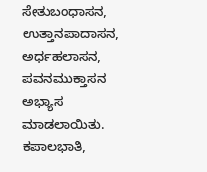ಸೇತುಬಂಧಾಸನ, ಉತ್ತಾನಪಾದಾಸನ, ಅರ್ಧಹಲಾಸನ, ಪವನಮುಕ್ತಾಸನ ಅಭ್ಯಾಸ ಮಾಡಲಾಯಿತು. ಕಪಾಲಭಾತಿ,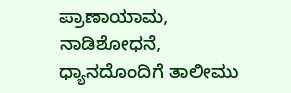ಪ್ರಾಣಾಯಾಮ, ನಾಡಿಶೋಧನೆ, ಧ್ಯಾನದೊಂದಿಗೆ ತಾಲೀಮು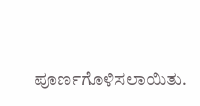ಪೂರ್ಣಗೊಳಿಸಲಾಯಿತು.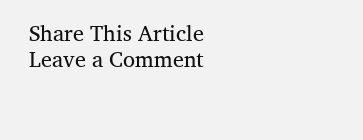Share This Article
Leave a Comment